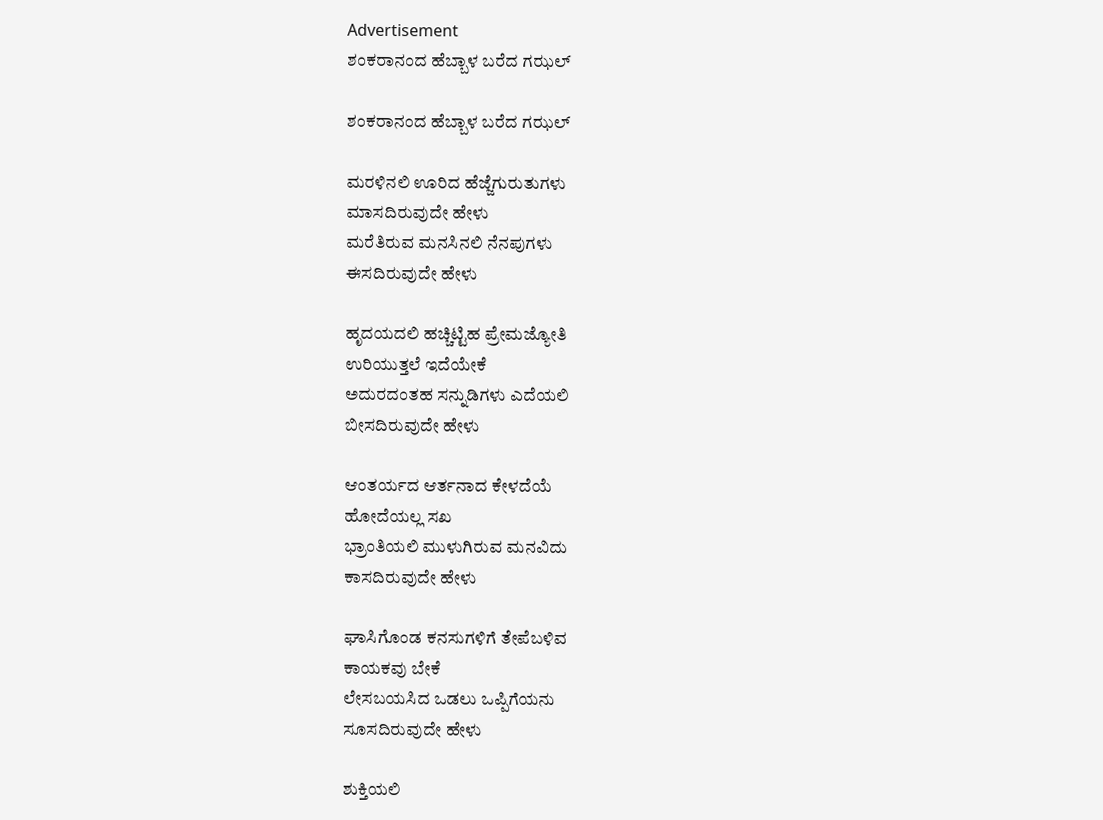Advertisement
ಶಂಕರಾನಂದ ಹೆಬ್ಬಾಳ ಬರೆದ ಗಝಲ್

ಶಂಕರಾನಂದ ಹೆಬ್ಬಾಳ ಬರೆದ ಗಝಲ್

ಮರಳಿನಲಿ ಊರಿದ ಹೆಜ್ಜೆಗುರುತುಗಳು
ಮಾಸದಿರುವುದೇ ಹೇಳು
ಮರೆತಿರುವ ಮನಸಿನಲಿ ನೆನಪುಗಳು
ಈಸದಿರುವುದೇ ಹೇಳು

ಹೃದಯದಲಿ ಹಚ್ಚಿಟ್ಟಿಹ ಪ್ರೇಮಜ್ಯೋತಿ
ಉರಿಯುತ್ತಲೆ ಇದೆಯೇಕೆ
ಅದುರದಂತಹ ಸನ್ನುಡಿಗಳು ಎದೆಯಲಿ
ಬೀಸದಿರುವುದೇ ಹೇಳು

ಆಂತರ್ಯದ ಆರ್ತನಾದ ಕೇಳದೆಯೆ
ಹೋದೆಯಲ್ಲ ಸಖ
ಭ್ರಾಂತಿಯಲಿ ಮುಳುಗಿರುವ ಮನವಿದು
ಕಾಸದಿರುವುದೇ ಹೇಳು

ಘಾಸಿಗೊಂಡ ಕನಸುಗಳಿಗೆ ತೇಪೆಬಳಿವ
ಕಾಯಕವು ಬೇಕೆ
ಲೇಸಬಯಸಿದ ಒಡಲು ಒಪ್ಪಿಗೆಯನು
ಸೂಸದಿರುವುದೇ ಹೇಳು

ಶುಕ್ತಿಯಲಿ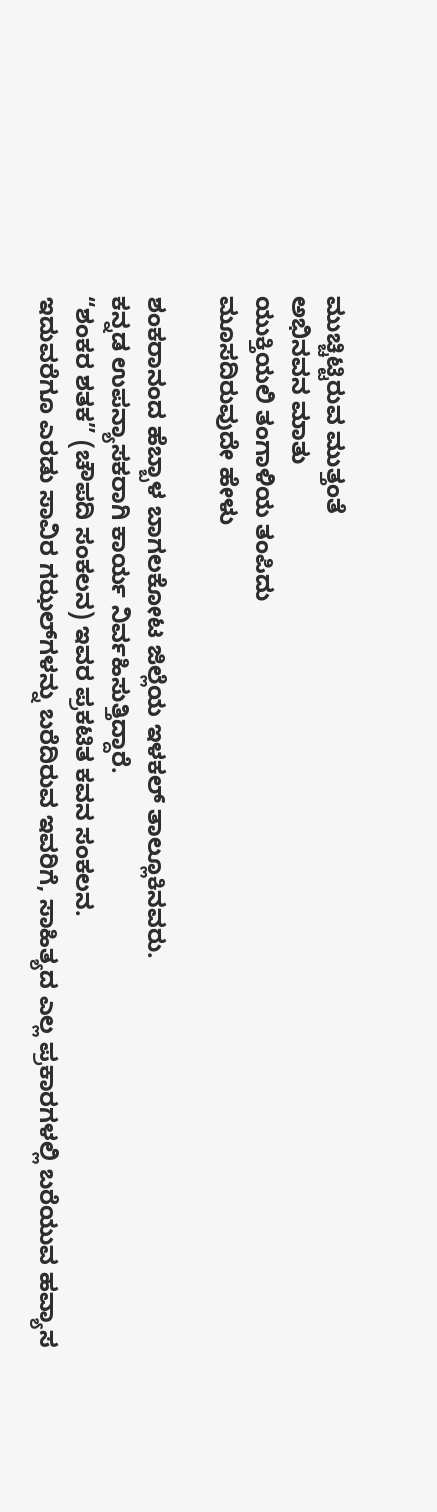ಮುಚ್ಚಿಟ್ಟಿರುವ ಮುತ್ತಂತೆ
ಅಭಿನವನ ಮಾತು
ಯುಕ್ತಿಯಲಿ ತಂಗಾಳಿಯ ತಂಪಿದು
ಮೂಸದಿರುವುದೇ ಹೇಳು

ಶಂಕರಾನಂದ ಹೆಬ್ಬಾಳ ಬಾಗಲಕೋಟ ಜಿಲ್ಲೆಯ ಇಳಕಲ್‌ ತಾಲ್ಲೂಕಿನವರು.
ಕನ್ನಡ ಉಪನ್ಯಾಸಕರಾಗಿ ಕಾರ್ಯ ನಿರ್ವಹಿಸುತ್ತಿದ್ದಾರೆ.
“ಶಂಕರ ಶತಕ” (ಚೌಪದಿ ಸಂಕಲನ) ಇವರ ಪ್ರಕಟಿತ ಕವನ ಸಂಕಲನ.
ಇದುವರೆಗೂ ಎರಡು ಸಾವಿರ ಗಝಲ್‌ಗಳನ್ನು ಬರೆದಿರುವ ಇವರಿಗೆ, ಸಾಹಿತ್ಯದ ಎಲ್ಲ ಪ್ರಕಾರಗಳಲ್ಲಿ ಬರೆಯುವ ಹವ್ಯಾಸ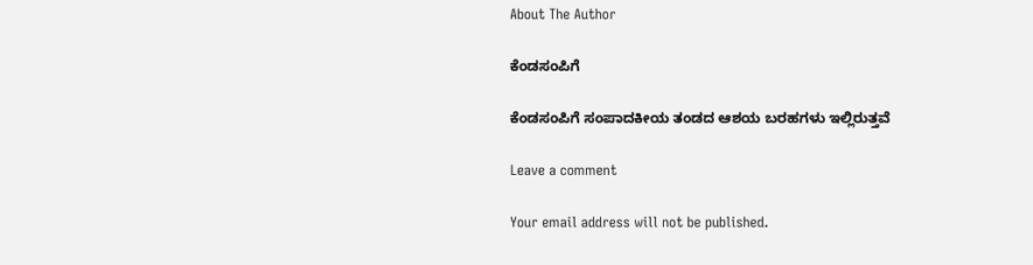About The Author

ಕೆಂಡಸಂಪಿಗೆ

ಕೆಂಡಸಂಪಿಗೆ ಸಂಪಾದಕೀಯ ತಂಡದ ಆಶಯ ಬರಹಗಳು ಇಲ್ಲಿರುತ್ತವೆ

Leave a comment

Your email address will not be published.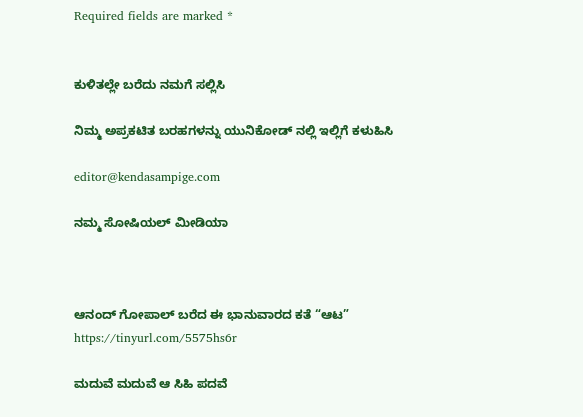Required fields are marked *


ಕುಳಿತಲ್ಲೇ ಬರೆದು ನಮಗೆ ಸಲ್ಲಿಸಿ

ನಿಮ್ಮ ಅಪ್ರಕಟಿತ ಬರಹಗಳನ್ನು ಯುನಿಕೋಡ್ ನಲ್ಲಿ ಇಲ್ಲಿಗೆ ಕಳುಹಿಸಿ

editor@kendasampige.com

ನಮ್ಮ ಸೋಷಿಯಲ್‌ ಮೀಡಿಯಾ



ಆನಂದ್‌ ಗೋಪಾಲ್‌ ಬರೆದ ಈ ಭಾನುವಾರದ ಕತೆ “ಆಟ”
https://tinyurl.com/5575hs6r

ಮದುವೆ ಮದುವೆ ಆ ಸಿಹಿ ಪದವೆ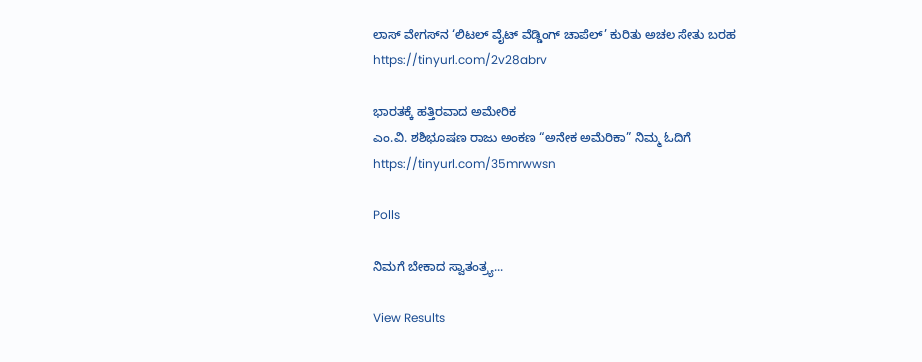ಲಾಸ್‌ ವೇಗಸ್‌ನ ‘ಲಿಟಲ್ ವೈಟ್ ವೆಡ್ಡಿಂಗ್ ಚಾಪೆಲ್’ ಕುರಿತು ಅಚಲ ಸೇತು ಬರಹ
https://tinyurl.com/2v28abrv

ಭಾರತಕ್ಕೆ ಹತ್ತಿರವಾದ ಅಮೇರಿಕ
ಎಂ.ವಿ. ಶಶಿಭೂಷಣ ರಾಜು ಅಂಕಣ “ಅನೇಕ ಅಮೆರಿಕಾ” ನಿಮ್ಮ ಓದಿಗೆ
https://tinyurl.com/35mrwwsn

Polls

ನಿಮಗೆ ಬೇಕಾದ ಸ್ವಾತಂತ್ರ್ಯ...

View Results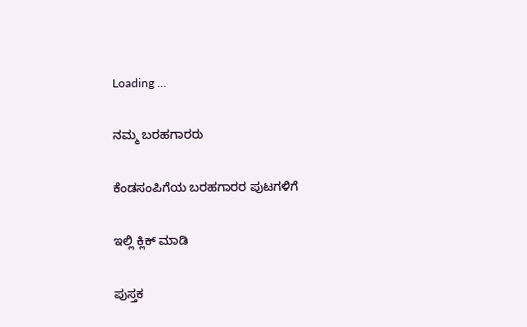Loading ...

ನಮ್ಮ ಬರಹಗಾರರು

ಕೆಂಡಸಂಪಿಗೆಯ ಬರಹಗಾರರ ಪುಟಗಳಿಗೆ

ಇಲ್ಲಿ ಕ್ಲಿಕ್ ಮಾಡಿ

ಪುಸ್ತಕ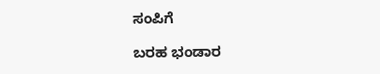ಸಂಪಿಗೆ

ಬರಹ ಭಂಡಾರ